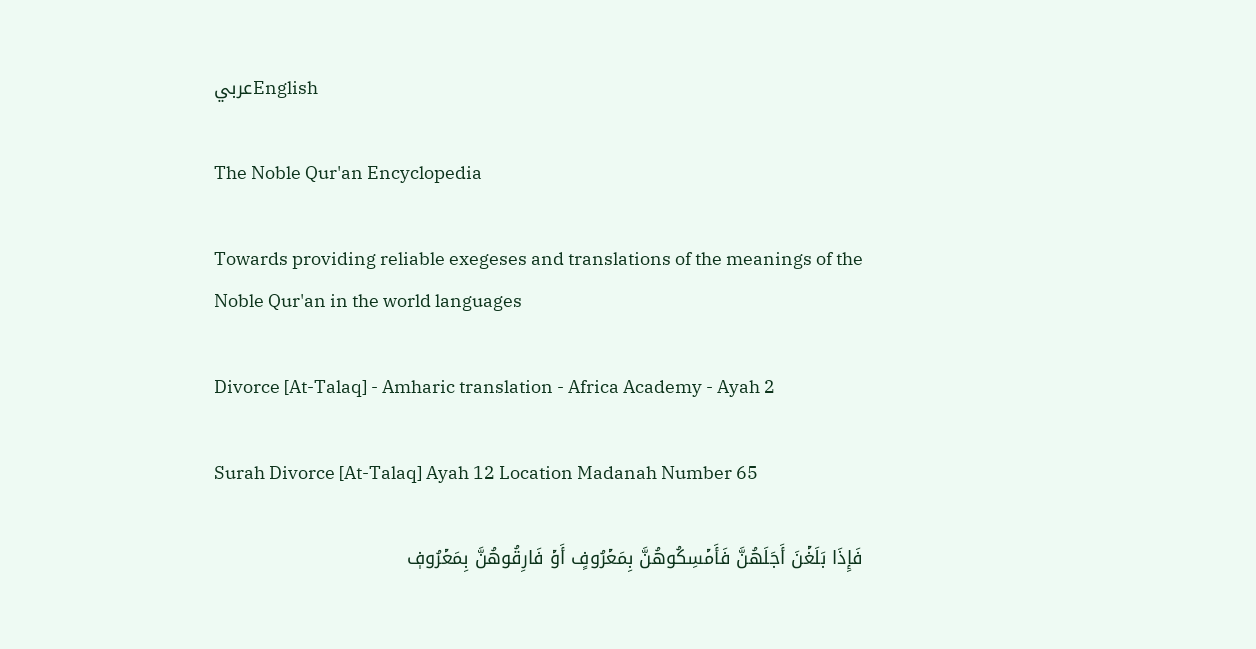عربيEnglish

The Noble Qur'an Encyclopedia

Towards providing reliable exegeses and translations of the meanings of the Noble Qur'an in the world languages

Divorce [At-Talaq] - Amharic translation - Africa Academy - Ayah 2

Surah Divorce [At-Talaq] Ayah 12 Location Madanah Number 65

فَإِذَا بَلَغۡنَ أَجَلَهُنَّ فَأَمۡسِكُوهُنَّ بِمَعۡرُوفٍ أَوۡ فَارِقُوهُنَّ بِمَعۡرُوفٖ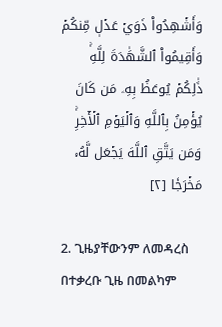وَأَشۡهِدُواْ ذَوَيۡ عَدۡلٖ مِّنكُمۡ وَأَقِيمُواْ ٱلشَّهَٰدَةَ لِلَّهِۚ ذَٰلِكُمۡ يُوعَظُ بِهِۦ مَن كَانَ يُؤۡمِنُ بِٱللَّهِ وَٱلۡيَوۡمِ ٱلۡأٓخِرِۚ وَمَن يَتَّقِ ٱللَّهَ يَجۡعَل لَّهُۥ مَخۡرَجٗا [٢]

2. ጊዜያቸውንም ለመዳረስ በተቃረቡ ጊዜ በመልካም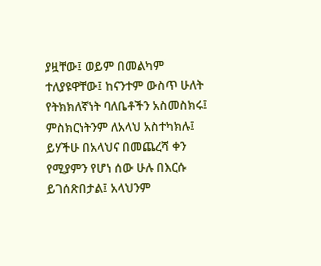ያዟቸው፤ ወይም በመልካም ተለያዩዋቸው፤ ከናንተም ውስጥ ሁለት የትክክለኛነት ባለቤቶችን አስመስክሩ፤ ምስክርነትንም ለአላህ አስተካክሉ፤ ይሃችሁ በአላህና በመጨረሻ ቀን የሚያምን የሆነ ሰው ሁሉ በእርሱ ይገሰጽበታል፤ አላህንም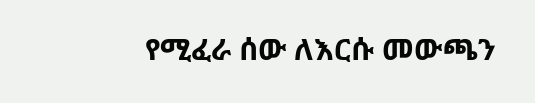የሚፈራ ሰው ለእርሱ መውጫን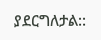ያደርግለታል::